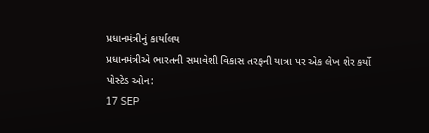પ્રધાનમંત્રીનું કાર્યાલય
પ્રધાનમંત્રીએ ભારતની સમાવેશી વિકાસ તરફની યાત્રા પર એક લેખ શેર કર્યો
પોસ્ટેડ ઓન:
17 SEP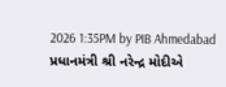2026 1:35PM by PIB Ahmedabad
પ્રધાનમંત્રી શ્રી નરેન્દ્ર મોદીએ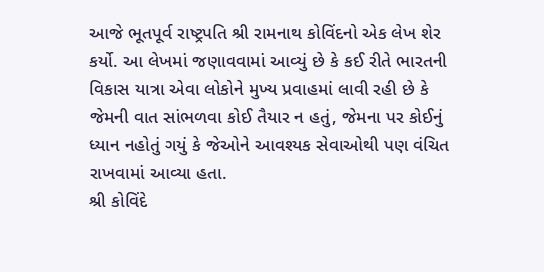આજે ભૂતપૂર્વ રાષ્ટ્રપતિ શ્રી રામનાથ કોવિંદનો એક લેખ શેર કર્યો. આ લેખમાં જણાવવામાં આવ્યું છે કે કઈ રીતે ભારતની વિકાસ યાત્રા એવા લોકોને મુખ્ય પ્રવાહમાં લાવી રહી છે કે જેમની વાત સાંભળવા કોઈ તૈયાર ન હતું, જેમના પર કોઈનું ધ્યાન નહોતું ગયું કે જેઓને આવશ્યક સેવાઓથી પણ વંચિત રાખવામાં આવ્યા હતા.
શ્રી કોવિંદે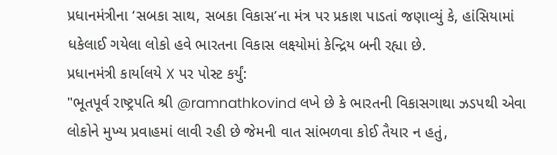પ્રધાનમંત્રીના ‘સબકા સાથ, સબકા વિકાસ’ના મંત્ર પર પ્રકાશ પાડતાં જણાવ્યું કે, હાંસિયામાં ધકેલાઈ ગયેલા લોકો હવે ભારતના વિકાસ લક્ષ્યોમાં કેન્દ્રિય બની રહ્યા છે.
પ્રધાનમંત્રી કાર્યાલયે X પર પોસ્ટ કર્યું:
"ભૂતપૂર્વ રાષ્ટ્રપતિ શ્રી @ramnathkovind લખે છે કે ભારતની વિકાસગાથા ઝડપથી એવા લોકોને મુખ્ય પ્રવાહમાં લાવી રહી છે જેમની વાત સાંભળવા કોઈ તૈયાર ન હતું,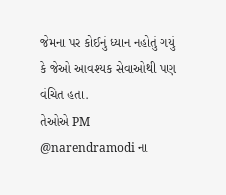જેમના પર કોઈનું ધ્યાન નહોતું ગયું કે જેઓ આવશ્યક સેવાઓથી પણ વંચિત હતા.
તેઓએ PM @narendramodi ના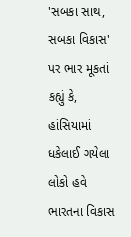'સબકા સાથ, સબકા વિકાસ' પર ભાર મૂકતાં કહ્યું કે, હાંસિયામાં ધકેલાઈ ગયેલા લોકો હવે ભારતના વિકાસ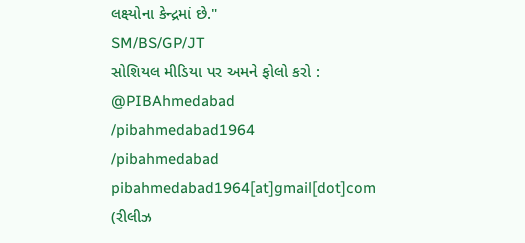લક્ષ્યોના કેન્દ્રમાં છે."
SM/BS/GP/JT
સોશિયલ મીડિયા પર અમને ફોલો કરો :
@PIBAhmedabad
/pibahmedabad1964
/pibahmedabad
pibahmedabad1964[at]gmail[dot]com
(રીલીઝ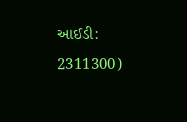આઈડી: 2311300)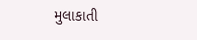મુલાકાતી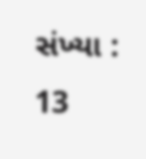સંખ્યા : 13